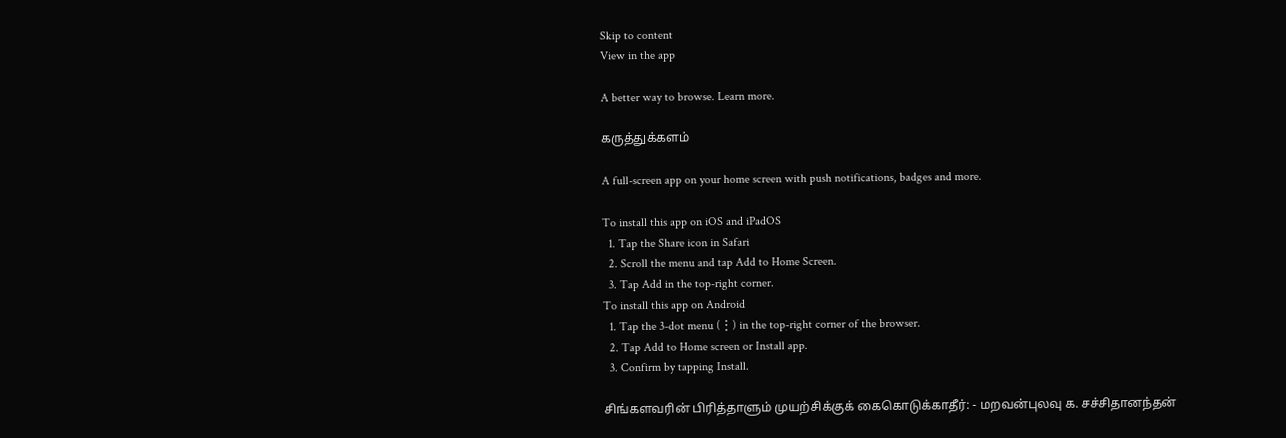Skip to content
View in the app

A better way to browse. Learn more.

கருத்துக்களம்

A full-screen app on your home screen with push notifications, badges and more.

To install this app on iOS and iPadOS
  1. Tap the Share icon in Safari
  2. Scroll the menu and tap Add to Home Screen.
  3. Tap Add in the top-right corner.
To install this app on Android
  1. Tap the 3-dot menu (⋮) in the top-right corner of the browser.
  2. Tap Add to Home screen or Install app.
  3. Confirm by tapping Install.

சிங்களவரின் பிரித்தாளும் முயற்சிக்குக் கைகொடுக்காதீர்: - மறவன்புலவு க. சச்சிதானந்தன்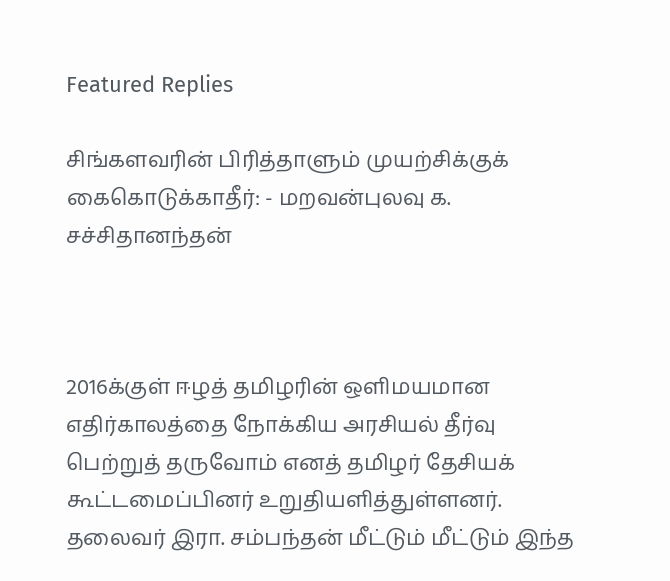Featured Replies

சிங்களவரின் பிரித்தாளும் முயற்சிக்குக் கைகொடுக்காதீர்: - மறவன்புலவு க. சச்சிதானந்தன்



2016க்குள் ஈழத் தமிழரின் ஒளிமயமான எதிர்காலத்தை நோக்கிய அரசியல் தீர்வு பெற்றுத் தருவோம் எனத் தமிழர் தேசியக் கூட்டமைப்பினர் உறுதியளித்துள்ளனர். தலைவர் இரா. சம்பந்தன் மீட்டும் மீட்டும் இந்த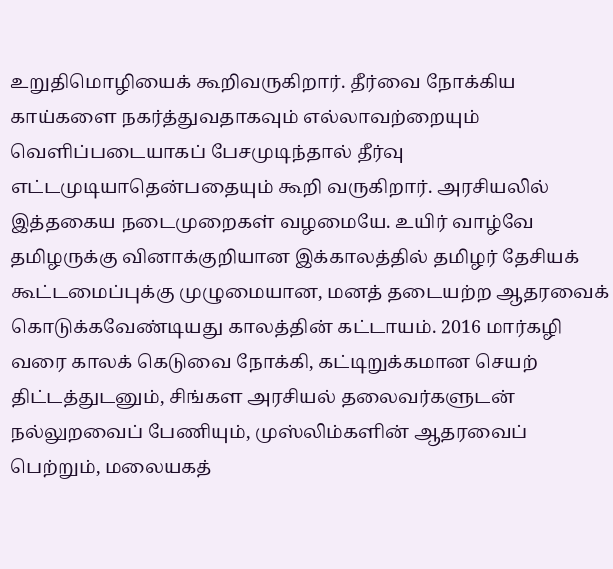உறுதிமொழியைக் கூறிவருகிறார். தீர்வை நோக்கிய காய்களை நகர்த்துவதாகவும் எல்லாவற்றையும் வெளிப்படையாகப் பேசமுடிந்தால் தீர்வு எட்டமுடியாதென்பதையும் கூறி வருகிறார். அரசியலில் இத்தகைய நடைமுறைகள் வழமையே. உயிர் வாழ்வே தமிழருக்கு வினாக்குறியான இக்காலத்தில் தமிழர் தேசியக் கூட்டமைப்புக்கு முழுமையான, மனத் தடையற்ற ஆதரவைக் கொடுக்கவேண்டியது காலத்தின் கட்டாயம். 2016 மார்கழி வரை காலக் கெடுவை நோக்கி, கட்டிறுக்கமான செயற் திட்டத்துடனும், சிங்கள அரசியல் தலைவர்களுடன் நல்லுறவைப் பேணியும், முஸ்லிம்களின் ஆதரவைப் பெற்றும், மலையகத்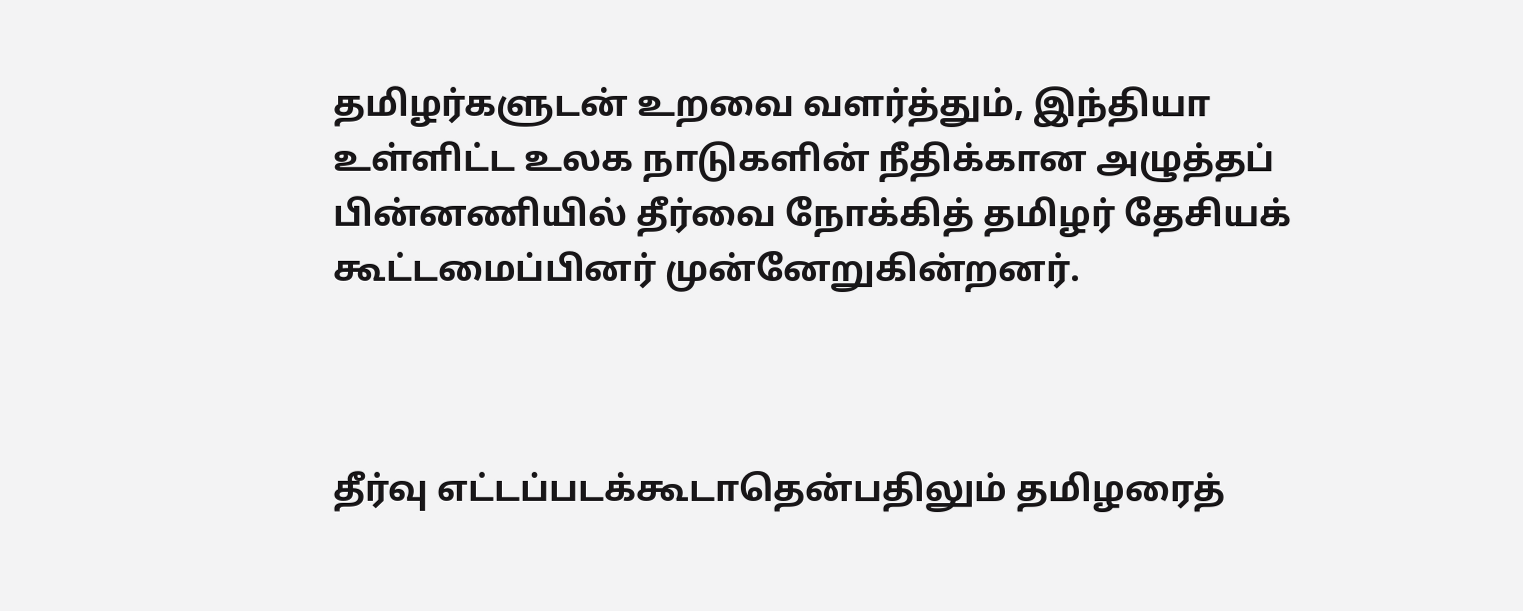தமிழர்களுடன் உறவை வளர்த்தும், இந்தியா உள்ளிட்ட உலக நாடுகளின் நீதிக்கான அழுத்தப் பின்னணியில் தீர்வை நோக்கித் தமிழர் தேசியக் கூட்டமைப்பினர் முன்னேறுகின்றனர்.



தீர்வு எட்டப்படக்கூடாதென்பதிலும் தமிழரைத்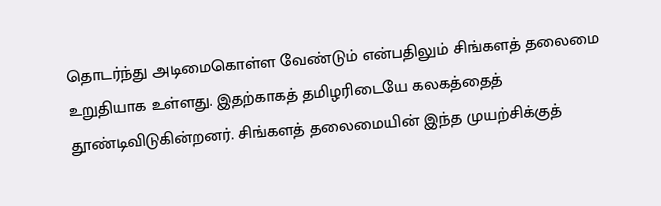தொடர்ந்து அடிமைகொள்ள வேண்டும் என்பதிலும் சிங்களத் தலைமை உறுதியாக உள்ளது. இதற்காகத் தமிழரிடையே கலகத்தைத் தூண்டிவிடுகின்றனர். சிங்களத் தலைமையின் இந்த முயற்சிக்குத்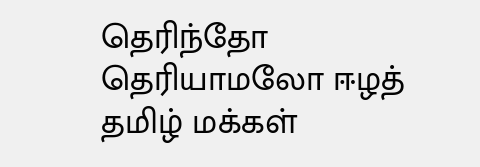தெரிந்தோ தெரியாமலோ ஈழத் தமிழ் மக்கள்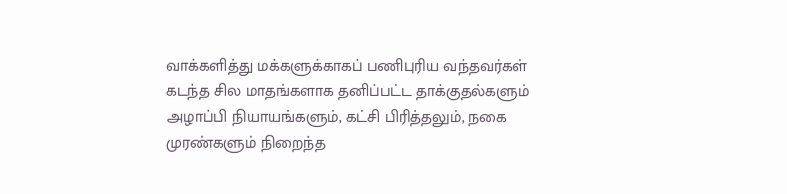வாக்களித்து மக்களுக்காகப் பணிபுரிய வந்தவர்கள் கடந்த சில மாதங்களாக தனிப்பட்ட தாக்குதல்களும் அழாப்பி நியாயங்களும், கட்சி பிரித்தலும், நகை முரண்களும் நிறைந்த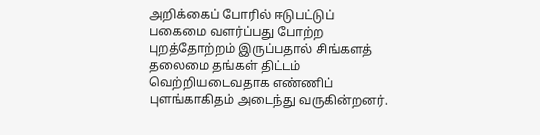அறிக்கைப் போரில் ஈடுபட்டுப் பகைமை வளர்ப்பது போற்ற புறத்தோற்றம் இருப்பதால் சிங்களத் தலைமை தங்கள் திட்டம் வெற்றியடைவதாக எண்ணிப் புளங்காகிதம் அடைந்து வருகின்றனர்.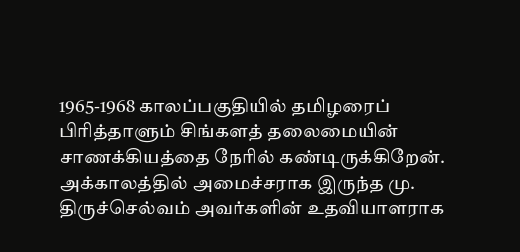1965-1968 காலப்பகுதியில் தமிழரைப் பிரித்தாளும் சிங்களத் தலைமையின் சாணக்கியத்தை நேரில் கண்டிருக்கிறேன். அக்காலத்தில் அமைச்சராக இருந்த மு. திருச்செல்வம் அவர்களின் உதவியாளராக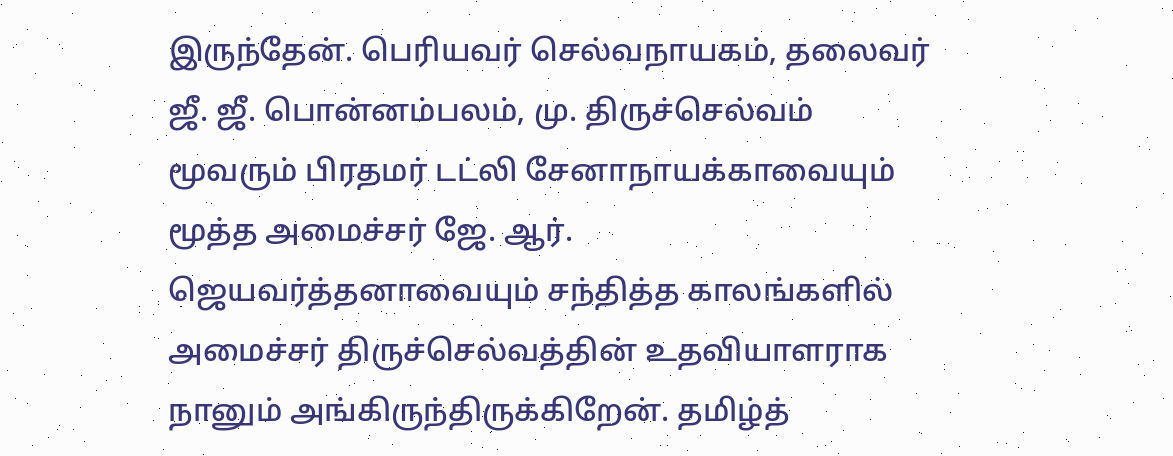இருந்தேன். பெரியவர் செல்வநாயகம், தலைவர் ஜீ. ஜீ. பொன்னம்பலம், மு. திருச்செல்வம் மூவரும் பிரதமர் டட்லி சேனாநாயக்காவையும் மூத்த அமைச்சர் ஜே. ஆர். ஜெயவர்த்தனாவையும் சந்தித்த காலங்களில் அமைச்சர் திருச்செல்வத்தின் உதவியாளராக நானும் அங்கிருந்திருக்கிறேன். தமிழ்த்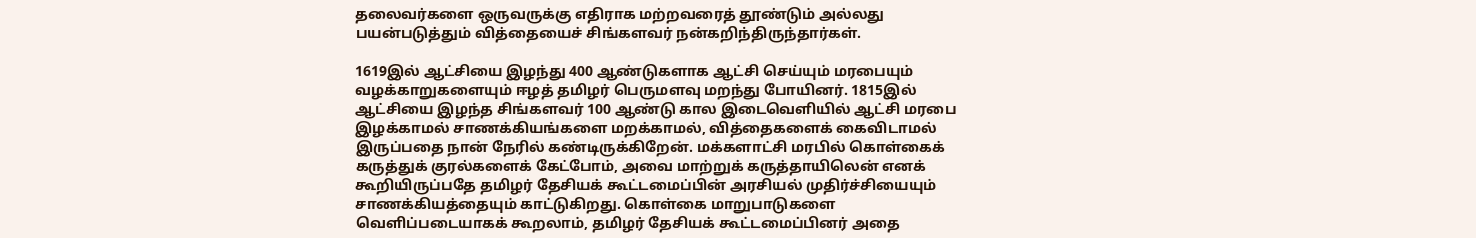தலைவர்களை ஒருவருக்கு எதிராக மற்றவரைத் தூண்டும் அல்லது பயன்படுத்தும் வித்தையைச் சிங்களவர் நன்கறிந்திருந்தார்கள்.

1619இல் ஆட்சியை இழந்து 400 ஆண்டுகளாக ஆட்சி செய்யும் மரபையும் வழக்காறுகளையும் ஈழத் தமிழர் பெருமளவு மறந்து போயினர். 1815இல் ஆட்சியை இழந்த சிங்களவர் 100 ஆண்டு கால இடைவெளியில் ஆட்சி மரபை இழக்காமல் சாணக்கியங்களை மறக்காமல், வித்தைகளைக் கைவிடாமல் இருப்பதை நான் நேரில் கண்டிருக்கிறேன். மக்களாட்சி மரபில் கொள்கைக் கருத்துக் குரல்களைக் கேட்போம், அவை மாற்றுக் கருத்தாயிலென் எனக் கூறியிருப்பதே தமிழர் தேசியக் கூட்டமைப்பின் அரசியல் முதிர்ச்சியையும் சாணக்கியத்தையும் காட்டுகிறது. கொள்கை மாறுபாடுகளை வெளிப்படையாகக் கூறலாம், தமிழர் தேசியக் கூட்டமைப்பினர் அதை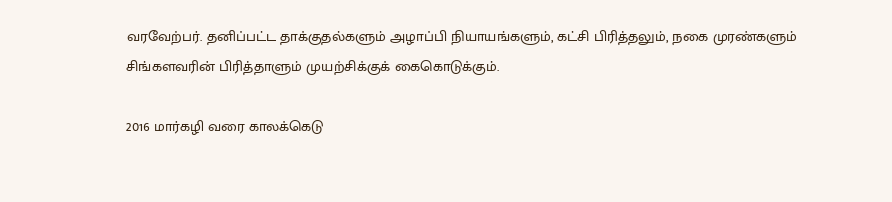வரவேற்பர். தனிப்பட்ட தாக்குதல்களும் அழாப்பி நியாயங்களும், கட்சி பிரித்தலும், நகை முரண்களும் சிங்களவரின் பிரித்தாளும் முயற்சிக்குக் கைகொடுக்கும்.

2016 மார்கழி வரை காலக்கெடு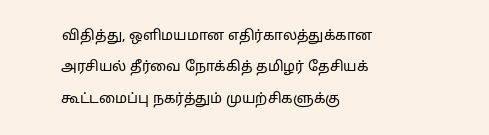விதித்து, ஒளிமயமான எதிர்காலத்துக்கான அரசியல் தீர்வை நோக்கித் தமிழர் தேசியக் கூட்டமைப்பு நகர்த்தும் முயற்சிகளுக்கு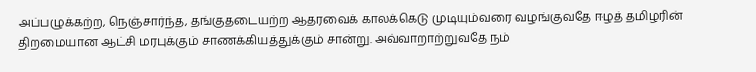அப்பழுக்கற்ற, நெஞ்சார்ந்த, தங்குதடையற்ற ஆதரவைக் காலக்கெடு முடியும்வரை வழங்குவதே ஈழத் தமிழரின் திறமையான ஆட்சி மரபுக்கும் சாணக்கியத்துக்கும் சான்று. அவ்வாறாற்றுவதே நம்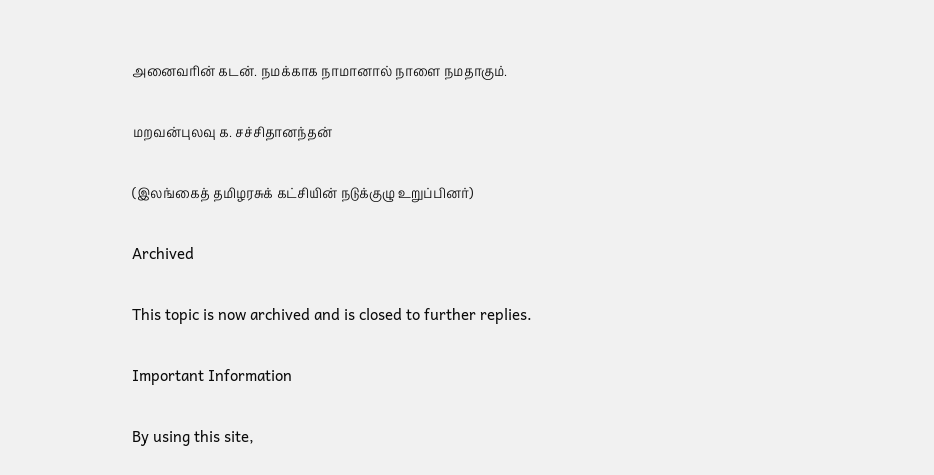அனைவரின் கடன். நமக்காக நாமானால் நாளை நமதாகும்.

மறவன்புலவு க. சச்சிதானந்தன்

(இலங்கைத் தமிழரசுக் கட்சியின் நடுக்குழு உறுப்பினர்)

Archived

This topic is now archived and is closed to further replies.

Important Information

By using this site,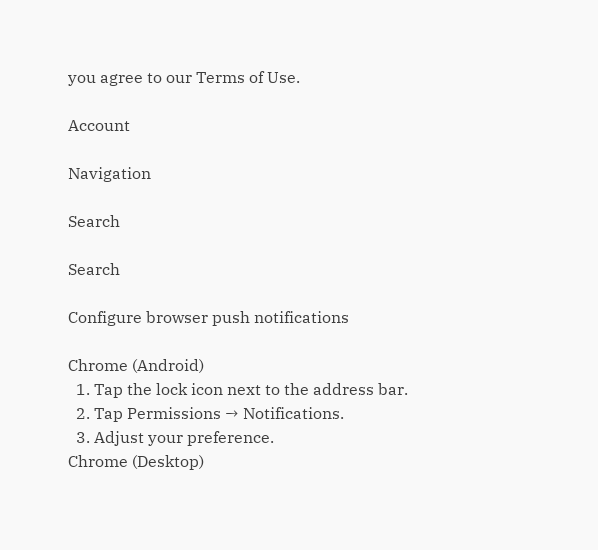you agree to our Terms of Use.

Account

Navigation

Search

Search

Configure browser push notifications

Chrome (Android)
  1. Tap the lock icon next to the address bar.
  2. Tap Permissions → Notifications.
  3. Adjust your preference.
Chrome (Desktop)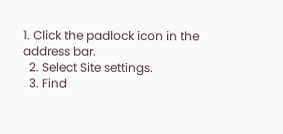1. Click the padlock icon in the address bar.
  2. Select Site settings.
  3. Find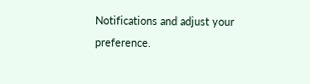Notifications and adjust your preference.